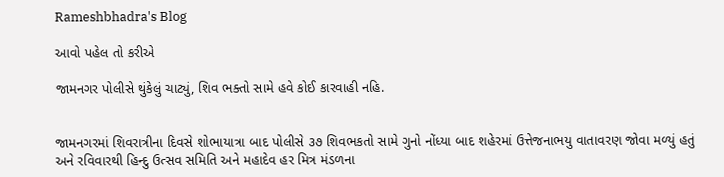Rameshbhadra's Blog

આવો પહેલ તો કરીએ

જામનગર પોલીસે થુંકેલું ચાટ્યું, શિવ ભક્તો સામે હવે કોઈ કારવાહી નહિ.


જામનગરમાં શિવરાત્રીના દિવસે શોભાયાત્રા બાદ પોલીસે ૩૭ શિવભકતો સામે ગુનો નોંધ્યા બાદ શહેરમાં ઉત્તેજનાભયુ વાતાવરણ જોવા મળ્યું હતું અને રવિવારથી હિન્દુ ઉત્સવ સમિતિ અને મહાદેવ હર મિત્ર મંડળના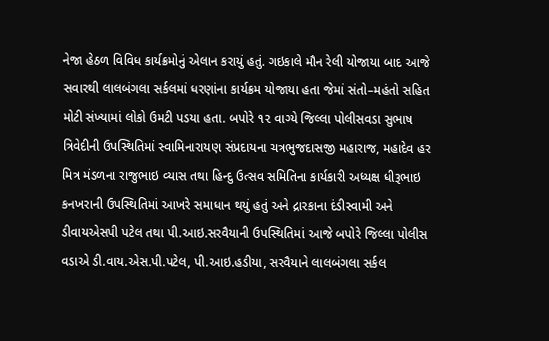નેજા હેઠળ વિવિધ કાર્યક્રમોનું એલાન કરાયું હતું. ગઇકાલે મૌન રેલી યોજાયા બાદ આજે સવારથી લાલબંગલા સર્કલમાં ધરણાંના કાર્યક્રમ યોજાયા હતા જેમાં સંતો–મહંતો સહિત મોટી સંખ્યામાં લોકો ઉમટી પડયા હતા. બપોરે ૧૨ વાગ્યે જિલ્લા પોલીસવડા સુભાષ ત્રિવેદીની ઉપસ્થિતિમાં સ્વામિનારાયણ સંપ્રદાયના ચત્રભુજદાસજી મહારાજ, મહાદેવ હર મિત્ર મંડળના રાજુભાઇ વ્યાસ તથા હિન્દુ ઉત્સવ સમિતિના કાર્યકારી અધ્યક્ષ ધીરૂભાઇ કનખરાની ઉપસ્થિતિમાં આખરે સમાધાન થયું હતું અને દ્રારકાના દંડીસ્વામી અને ડીવાયએસપી પટેલ તથા પી.આઇ.સરવૈયાની ઉપસ્થિતિમાં આજે બપોરે જિલ્લા પોલીસ વડાએ ડી.વાય.એસ.પી.પટેલ, પી.આઇ.હડીયા, સરવૈયાને લાલબંગલા સર્કલ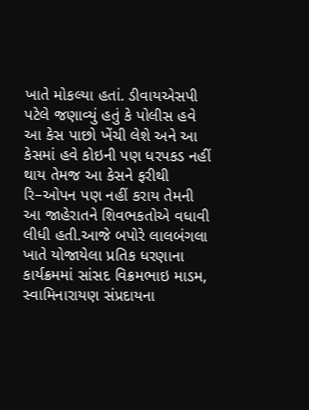ખાતે મોકલ્યા હતાં. ડીવાયએસપી પટેલે જણાવ્યું હતું કે પોલીસ હવે આ કેસ પાછો ખેંચી લેશે અને આ કેસમાં હવે કોઇની પણ ધરપકડ નહીં થાય તેમજ આ કેસને ફરીથી રિ–ઓપન પણ નહીં કરાય તેમની આ જાહેરાતને શિવભકતોએ વધાવી લીધી હતી.આજે બપોરે લાલબંગલા ખાતે યોજાયેલા પ્રતિક ધરણાના કાર્યક્રમમાં સાંસદ વિક્રમભાઇ માડમ, સ્વામિનારાયણ સંપ્રદાયના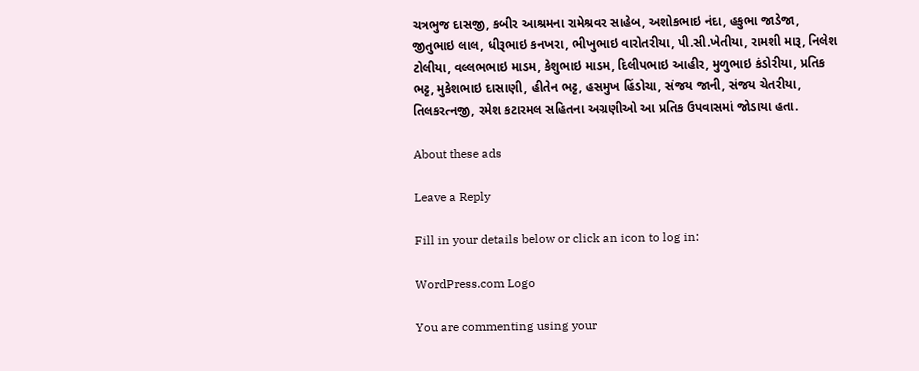ચત્રભુજ દાસજી, કબીર આશ્રમના રામેશ્રવર સાહેબ, અશોકભાઇ નંદા, હકુભા જાડેજા, જીતુભાઇ લાલ, ધીરૂભાઇ કનખરા, ભીખુભાઇ વારોતરીયા, પી.સી.ખેતીયા, રામશી મારૂ, નિલેશ ટોલીયા, વલ્લભભાઇ માડમ, કેશુભાઇ માડમ, દિલીપભાઇ આહીર, મુળુભાઇ કંડોરીયા, પ્રતિક ભટ્ટ, મુકેશભાઇ દાસાણી, હીતેન ભટ્ટ, હસમુખ હિંડોચા, સંજય જાની, સંજય ચેતરીયા, તિલકરત્નજી, રમેશ કટારમલ સહિતના અગ્રણીઓ આ પ્રતિક ઉપવાસમાં જોડાયા હતા.

About these ads

Leave a Reply

Fill in your details below or click an icon to log in:

WordPress.com Logo

You are commenting using your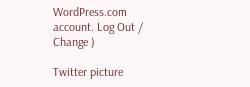WordPress.com account. Log Out / Change )

Twitter picture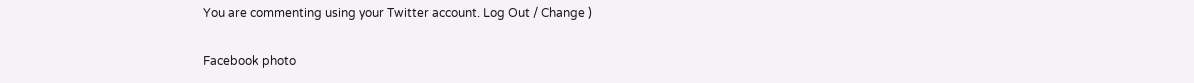You are commenting using your Twitter account. Log Out / Change )

Facebook photo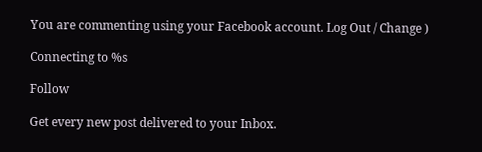You are commenting using your Facebook account. Log Out / Change )

Connecting to %s

Follow

Get every new post delivered to your Inbox.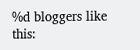%d bloggers like this: